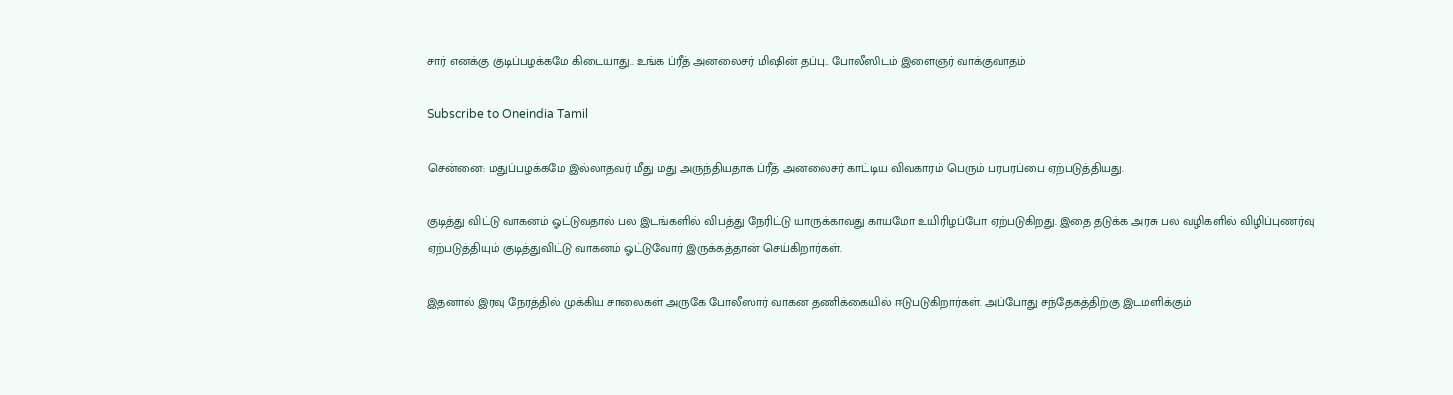சார் எனக்கு குடிப்பழக்கமே கிடையாது.. உங்க ப்ரீத் அனலைசர் மிஷின் தப்பு.. போலீஸிடம் இளைஞர் வாக்குவாதம்

Subscribe to Oneindia Tamil

சென்னை: மதுப்பழக்கமே இல்லாதவர் மீது மது அருந்தியதாக ப்ரீத் அனலைசர் காட்டிய விவகாரம் பெரும் பரபரப்பை ஏற்படுத்தியது.

குடித்து விட்டு வாகனம் ஓட்டுவதால் பல இடங்களில் விபத்து நேரிட்டு யாருக்காவது காயமோ உயிரிழப்போ ஏற்படுகிறது. இதை தடுக்க அரசு பல வழிகளில் விழிப்புணர்வு ஏற்படுத்தியும் குடித்துவிட்டு வாகனம் ஓட்டுவோர் இருக்கத்தான் செய்கிறார்கள்.

இதனால் இரவு நேரத்தில் முக்கிய சாலைகள் அருகே போலீஸார் வாகன தணிக்கையில் ஈடுபடுகிறார்கள். அப்போது சந்தேகத்திற்கு இடமளிக்கும்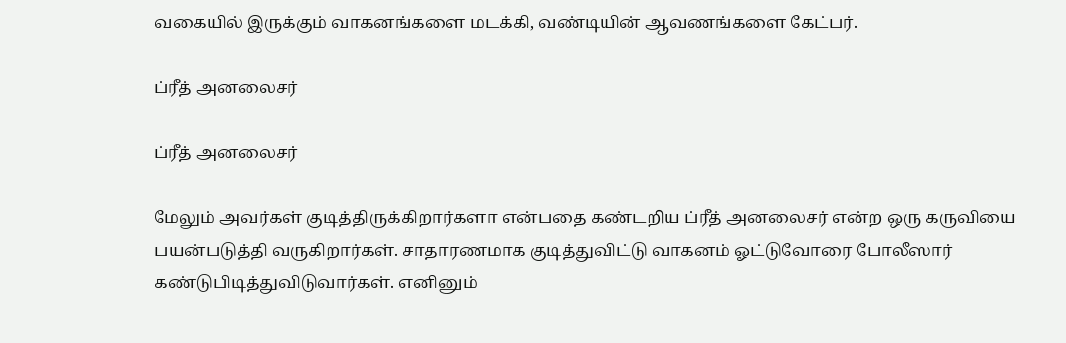வகையில் இருக்கும் வாகனங்களை மடக்கி, வண்டியின் ஆவணங்களை கேட்பர்.

ப்ரீத் அனலைசர்

ப்ரீத் அனலைசர்

மேலும் அவர்கள் குடித்திருக்கிறார்களா என்பதை கண்டறிய ப்ரீத் அனலைசர் என்ற ஒரு கருவியை பயன்படுத்தி வருகிறார்கள். சாதாரணமாக குடித்துவிட்டு வாகனம் ஓட்டுவோரை போலீஸார் கண்டுபிடித்துவிடுவார்கள். எனினும்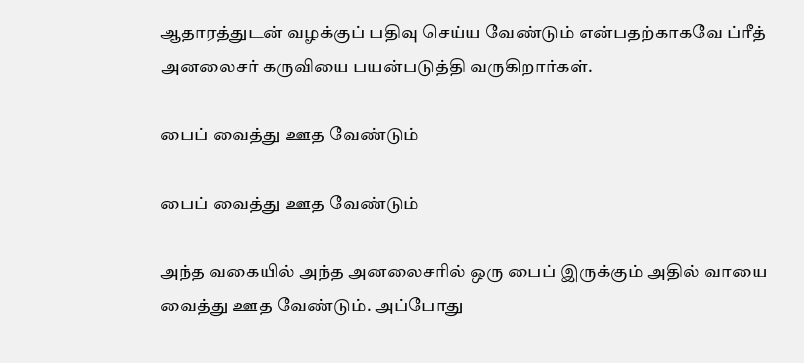ஆதாரத்துடன் வழக்குப் பதிவு செய்ய வேண்டும் என்பதற்காகவே ப்ரீத் அனலைசர் கருவியை பயன்படுத்தி வருகிறார்கள்.

பைப் வைத்து ஊத வேண்டும்

பைப் வைத்து ஊத வேண்டும்

அந்த வகையில் அந்த அனலைசரில் ஒரு பைப் இருக்கும் அதில் வாயை வைத்து ஊத வேண்டும். அப்போது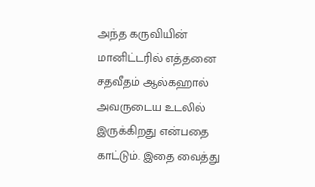அந்த கருவியின் மானிட்டரில் எத்தனை சதவீதம் ஆல்கஹால் அவருடைய உடலில் இருக்கிறது என்பதை காட்டும். இதை வைத்து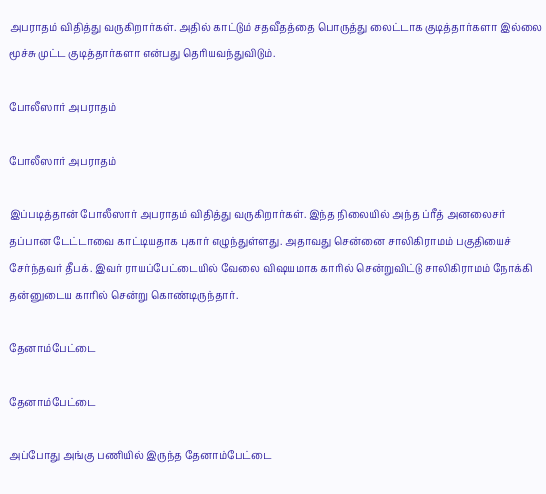அபராதம் விதித்து வருகிறார்கள். அதில் காட்டும் சதவீதத்தை பொருத்து லைட்டாக குடித்தார்களா இல்லை மூச்சு முட்ட குடித்தார்களா என்பது தெரியவந்துவிடும்.

போலீஸார் அபராதம்

போலீஸார் அபராதம்

இப்படித்தான் போலீஸார் அபராதம் விதித்து வருகிறார்கள். இந்த நிலையில் அந்த ப்ரீத் அனலைசர் தப்பான டேட்டாவை காட்டியதாக புகார் எழுந்துள்ளது. அதாவது சென்னை சாலிகிராமம் பகுதியைச் சேர்ந்தவர் தீபக். இவர் ராயப்பேட்டையில் வேலை விஷயமாக காரில் சென்றுவிட்டு சாலிகிராமம் நோக்கி தன்னுடைய காரில் சென்று கொண்டிருந்தார்.

தேனாம்பேட்டை

தேனாம்பேட்டை

அப்போது அங்கு பணியில் இருந்த தேனாம்பேட்டை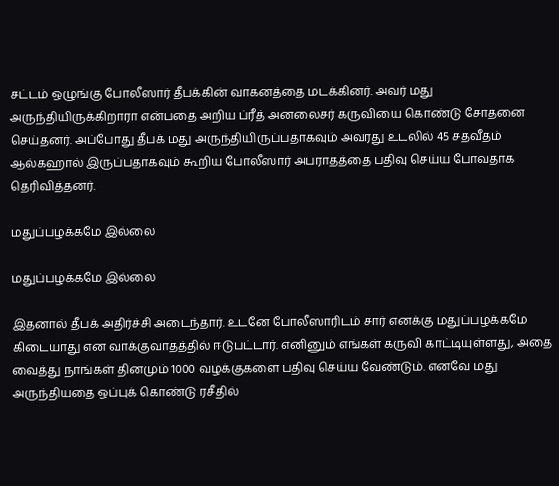சட்டம் ஒழுங்கு போலீஸார் தீபக்கின் வாகனத்தை மடக்கினர். அவர் மது அருந்தியிருக்கிறாரா என்பதை அறிய ப்ரீத் அனலைசர் கருவியை கொண்டு சோதனை செய்தனர். அப்போது தீபக் மது அருந்தியிருப்பதாகவும் அவரது உடலில் 45 சதவீதம் ஆல்கஹால் இருப்பதாகவும் கூறிய போலீஸார் அபராதத்தை பதிவு செய்ய போவதாக தெரிவித்தனர்.

மதுப்பழக்கமே இல்லை

மதுப்பழக்கமே இல்லை

இதனால் தீபக் அதிர்ச்சி அடைந்தார். உடனே போலீஸாரிடம் சார் எனக்கு மதுப்பழக்கமே கிடையாது என வாக்குவாதத்தில் ஈடுபட்டார். எனினும் எங்கள் கருவி காட்டியுள்ளது, அதை வைத்து நாங்கள் தினமும் 1000 வழக்குகளை பதிவு செய்ய வேண்டும். எனவே மது அருந்தியதை ஒப்புக் கொண்டு ரசீதில்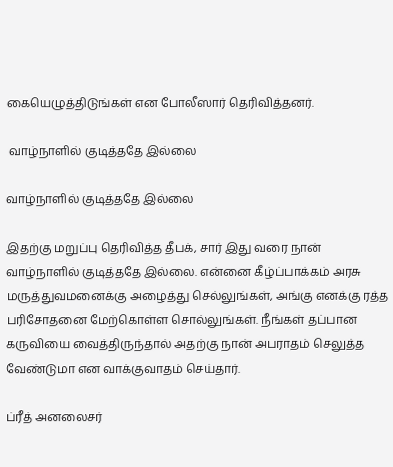கையெழுத்திடுங்கள் என போலீஸார் தெரிவித்தனர்.

 வாழ்நாளில் குடித்ததே இல்லை

வாழ்நாளில் குடித்ததே இல்லை

இதற்கு மறுப்பு தெரிவித்த தீபக், சார் இது வரை நான் வாழ்நாளில் குடித்ததே இல்லை. என்னை கீழ்ப்பாக்கம் அரசு மருத்துவமனைக்கு அழைத்து செல்லுங்கள், அங்கு எனக்கு ரத்த பரிசோதனை மேற்கொள்ள சொல்லுங்கள். நீங்கள் தப்பான கருவியை வைத்திருந்தால் அதற்கு நான் அபராதம் செலுத்த வேண்டுமா என வாக்குவாதம் செய்தார்.

ப்ரீத் அனலைசர்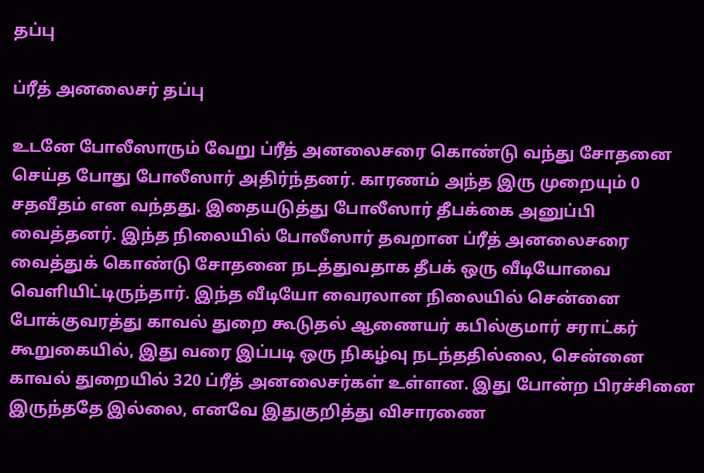தப்பு

ப்ரீத் அனலைசர் தப்பு

உடனே போலீஸாரும் வேறு ப்ரீத் அனலைசரை கொண்டு வந்து சோதனை செய்த போது போலீஸார் அதிர்ந்தனர். காரணம் அந்த இரு முறையும் 0 சதவீதம் என வந்தது. இதையடுத்து போலீஸார் தீபக்கை அனுப்பி வைத்தனர். இந்த நிலையில் போலீஸார் தவறான ப்ரீத் அனலைசரை வைத்துக் கொண்டு சோதனை நடத்துவதாக தீபக் ஒரு வீடியோவை வெளியிட்டிருந்தார். இந்த வீடியோ வைரலான நிலையில் சென்னை போக்குவரத்து காவல் துறை கூடுதல் ஆணையர் கபில்குமார் சராட்கர் கூறுகையில், இது வரை இப்படி ஒரு நிகழ்வு நடந்ததில்லை, சென்னை காவல் துறையில் 320 ப்ரீத் அனலைசர்கள் உள்ளன. இது போன்ற பிரச்சினை இருந்ததே இல்லை, எனவே இதுகுறித்து விசாரணை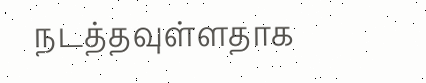நடத்தவுள்ளதாக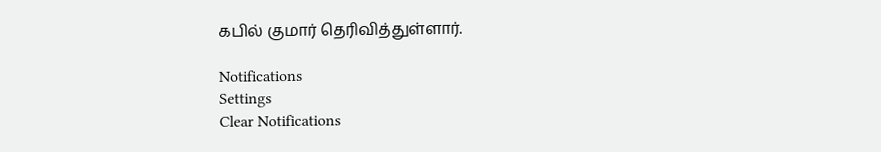கபில் குமார் தெரிவித்துள்ளார்.

Notifications
Settings
Clear Notifications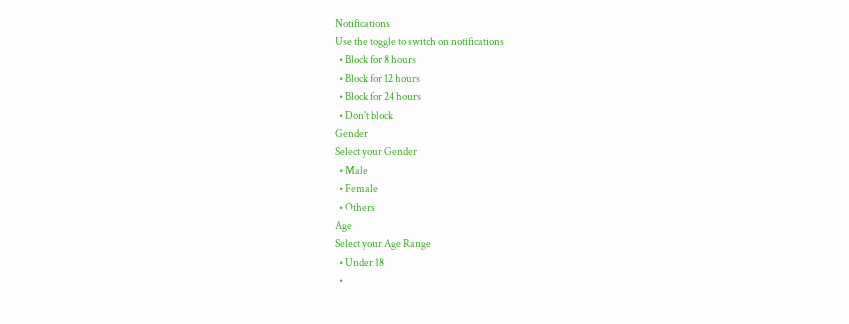Notifications
Use the toggle to switch on notifications
  • Block for 8 hours
  • Block for 12 hours
  • Block for 24 hours
  • Don't block
Gender
Select your Gender
  • Male
  • Female
  • Others
Age
Select your Age Range
  • Under 18
  •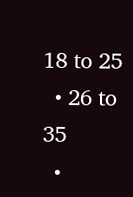18 to 25
  • 26 to 35
  •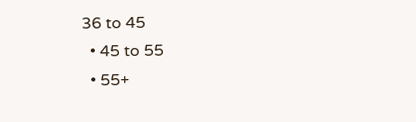36 to 45
  • 45 to 55
  • 55+